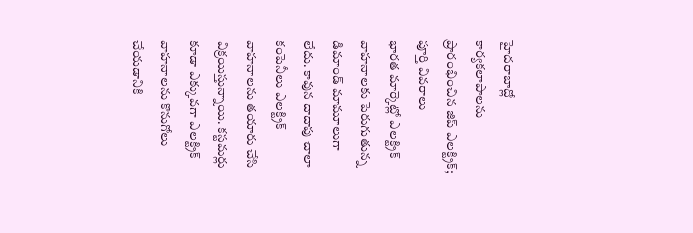హైదరాబాద్లో కార్యకలాపాలను ప్రారంభించిన జిప్ ఎలక్ట్రిక్; పూర్తి వివరాలు
భారత మార్కెట్లో ఎలక్ట్రిక్ వాహనాలకు పెరుగుతున్న డిమాండ్ మామూలుగా లేదు. కావున దాదాపు చాలా కంపెనీలు ఎలక్ట్రిక్ వాహనాలను తయారు చేసి విక్రయిస్తున్నాయి. కస్టమర్లు కూడా ఎక్కువగా ఎలక్ట్రిక్ వాహనాలను కొనుగోలు చేయడానికి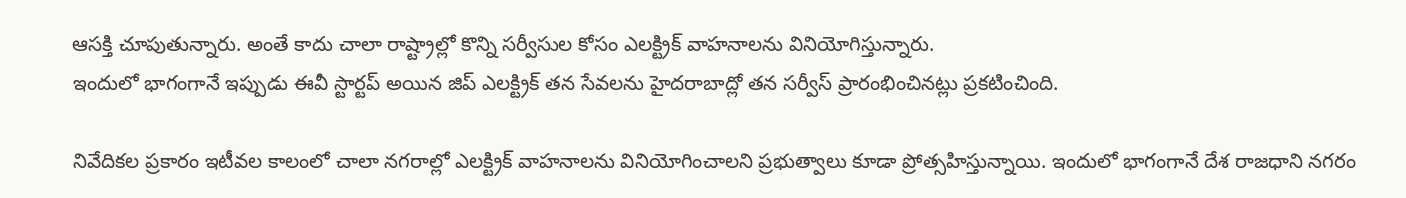ఆసక్తి చూపుతున్నారు. అంతే కాదు చాలా రాష్ట్రాల్లో కొన్ని సర్వీసుల కోసం ఎలక్ట్రిక్ వాహనాలను వినియోగిస్తున్నారు.
ఇందులో భాగంగానే ఇప్పుడు ఈవీ స్టార్టప్ అయిన జిప్ ఎలక్ట్రిక్ తన సేవలను హైదరాబాద్లో తన సర్వీస్ ప్రారంభించినట్లు ప్రకటించింది.

నివేదికల ప్రకారం ఇటీవల కాలంలో చాలా నగరాల్లో ఎలక్ట్రిక్ వాహనాలను వినియోగించాలని ప్రభుత్వాలు కూడా ప్రోత్సహిస్తున్నాయి. ఇందులో భాగంగానే దేశ రాజధాని నగరం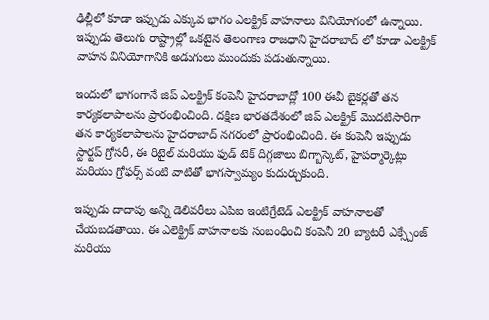ఢిల్లీలో కూడా ఇప్పుడు ఎక్కువ భాగం ఎలక్ట్రిక్ వాహనాలు వినియోగంలో ఉన్నాయి. ఇప్పుడు తెలుగు రాష్ట్రాల్లో ఒకటైన తెలంగాణ రాజధాని హైదరాబాద్ లో కూడా ఎలక్ట్రిక్ వాహన వినియోగానికి అడుగులు ముందుకు పడుతున్నాయి.

ఇందులో భాగంగానే జిప్ ఎలక్ట్రిక్ కంపెనీ హైదరాబాద్లో 100 ఈవీ బైకర్లతో తన కార్యకలాపాలను ప్రారంభించింది. దక్షిణ భారతదేశంలో జిప్ ఎలక్ట్రిక్ మొదటిసారిగా తన కార్యకలాపాలను హైదరాబాద్ నగరంలో ప్రారంభించింది. ఈ కంపెనీ ఇప్పుడు స్టార్టప్ గ్రోసరీ, ఈ రిటైల్ మరియు ఫుడ్ టెక్ దిగ్గజాలు బిగ్బాస్కెట్, హైపర్మార్కెట్లు మరియు గ్రోఫర్స్ వంటి వాటితో భాగస్వామ్యం కుదుర్చుకుంది.

ఇప్పుడు దాదాపు అన్ని డెలివరీలు ఎపిఐ ఇంటిగ్రేటెడ్ ఎలక్ట్రిక్ వాహనాలతో చేయబడతాయి. ఈ ఎలెక్ట్రిక్ వాహనాలకు సంబంధించి కంపెనీ 20 బ్యాటరీ ఎక్స్చేంజ్ మరియు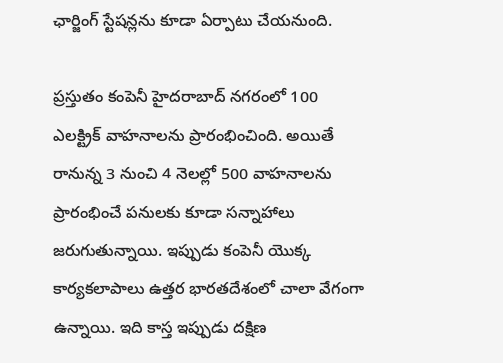ఛార్జింగ్ స్టేషన్లను కూడా ఏర్పాటు చేయనుంది.

ప్రస్తుతం కంపెనీ హైదరాబాద్ నగరంలో 100 ఎలక్ట్రిక్ వాహనాలను ప్రారంభించింది. అయితే రానున్న 3 నుంచి 4 నెలల్లో 500 వాహనాలను ప్రారంభించే పనులకు కూడా సన్నాహాలు జరుగుతున్నాయి. ఇప్పుడు కంపెనీ యొక్క కార్యకలాపాలు ఉత్తర భారతదేశంలో చాలా వేగంగా ఉన్నాయి. ఇది కాస్త ఇప్పుడు దక్షిణ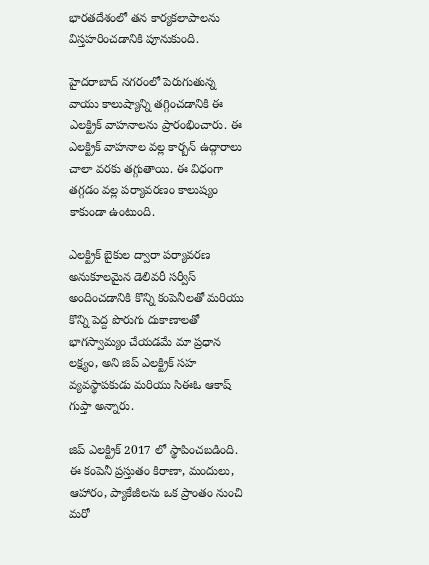భారతదేశంలో తన కార్యకలాపాలను విస్తహరించడానికి పూనుకుంది.

హైదరాబాద్ నగరంలో పెరుగుతున్న వాయు కాలుష్యాన్ని తగ్గించడానికి ఈ ఎలక్ట్రిక్ వాహనాలను ప్రారంభించారు. ఈ ఎలక్ట్రిక్ వాహనాల వల్ల కార్బన్ ఉద్గారాలు చాలా వరకు తగ్గుతాయి. ఈ విధంగా తగ్గడం వల్ల పర్యావరణం కాలుష్యం కాకుండా ఉంటుంది.

ఎలక్ట్రిక్ బైకుల ద్వారా పర్యావరణ అనుకూలమైన డెలివరీ సర్వీస్ అందించడానికి కొన్ని కంపెనీలతో మరియు కొన్ని పెద్ద పొరుగు దుకాణాలతో భాగస్వామ్యం చేయడమే మా ప్రధాన లక్ష్యం, అని జిప్ ఎలక్ట్రిక్ సహ వ్యవస్థాపకుడు మరియు సిఈఓ ఆకాష్ గుప్తా అన్నారు.

జిప్ ఎలక్ట్రిక్ 2017 లో స్థాపించబడింది. ఈ కంపెనీ ప్రస్తుతం కిరాణా, మందులు, ఆహారం, ప్యాకేజీలను ఒక ప్రాంతం నుంచి మరో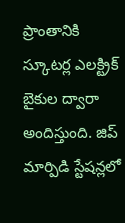ప్రాంతానికి స్కూటర్ల ఎలక్ట్రిక్ బైకుల ద్వారా అందిస్తుంది. జిప్ మార్పిడి స్టేషన్లలో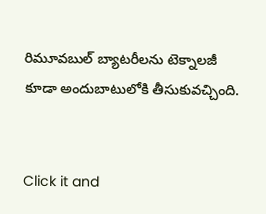రిమూవబుల్ బ్యాటరీలను టెక్నాలజీ కూడా అందుబాటులోకి తీసుకువచ్చింది.


Click it and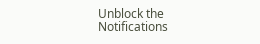Unblock the Notifications